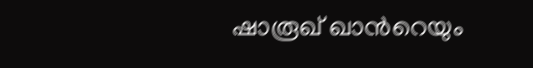ഷാരൂഖ് ഖാന്‍റെയും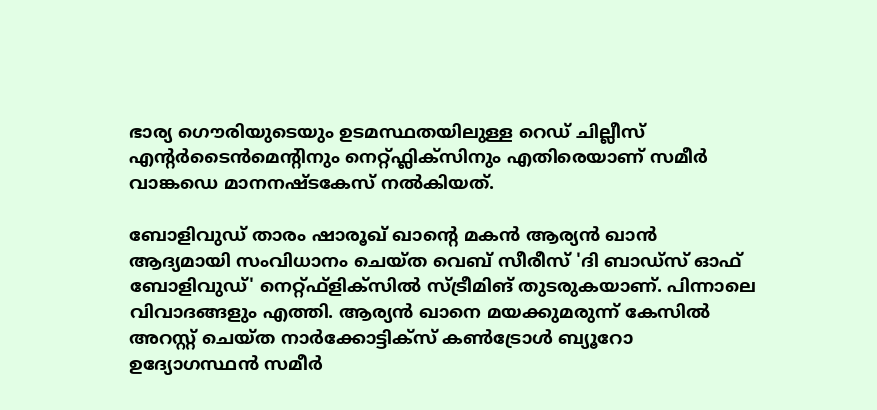ഭാര്യ ഗൌരിയുടെയും ഉടമസ്ഥതയിലുള്ള റെഡ് ചില്ലീസ് എന്റർടൈൻമെന്റിനും നെറ്റ്ഫ്ലിക്സിനും എതിരെയാണ് സമീര്‍ വാങ്കഡെ മാനനഷ്ടകേസ് നൽകിയത്.

ബോളിവുഡ് താരം ഷാരൂഖ് ഖാന്‍റെ മകന്‍ ആര്യന്‍ ഖാന്‍ ആദ്യമായി സംവിധാനം ചെയ്ത വെബ് സീരീസ് 'ദി ബാഡ്‌സ് ഓഫ് ബോളിവുഡ്' നെറ്റ്ഫ്‌ളിക്‌സില്‍ സ്ട്രീമിങ് തുടരുകയാണ്. പിന്നാലെ വിവാദങ്ങളും എത്തി. ആര്യന്‍ ഖാനെ മയക്കുമരുന്ന് കേസില്‍ അറസ്റ്റ് ചെയ്ത നാര്‍ക്കോട്ടിക്‌സ് കണ്‍ട്രോള്‍ ബ്യൂറോ ഉദ്യോഗസ്ഥന്‍ സമീര്‍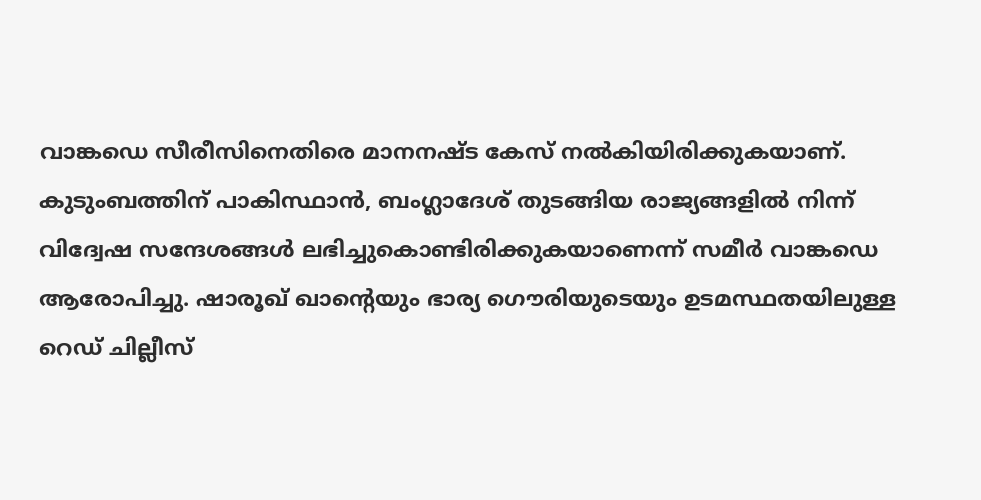വാങ്കഡെ സീരീസിനെതിരെ മാനനഷ്ട കേസ് നൽകിയിരിക്കുകയാണ്. കുടുംബത്തിന് പാകിസ്ഥാൻ, ബംഗ്ലാദേശ് തുടങ്ങിയ രാജ്യങ്ങളിൽ നിന്ന് വിദ്വേഷ സന്ദേശങ്ങൾ ലഭിച്ചുകൊണ്ടിരിക്കുകയാണെന്ന് സമീർ വാങ്കഡെ ആരോപിച്ചു. ഷാരൂഖ് ഖാന്‍റെയും ഭാര്യ ഗൌരിയുടെയും ഉടമസ്ഥതയിലുള്ള റെഡ് ചില്ലീസ്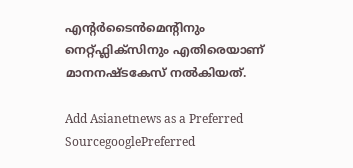എന്റർടൈൻമെന്റിനും നെറ്റ്ഫ്ലിക്സിനും എതിരെയാണ് മാനനഷ്ടകേസ് നൽകിയത്.

Add Asianetnews as a Preferred SourcegooglePreferred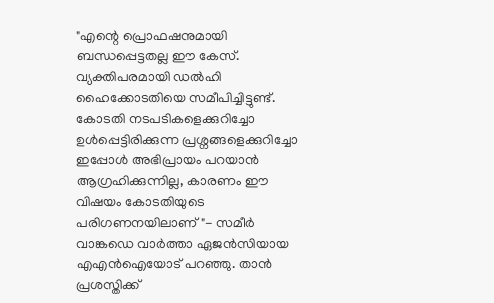"എന്റെ പ്രൊഫഷനുമായി ബന്ധപ്പെട്ടതല്ല ഈ കേസ്. വ്യക്തിപരമായി ഡൽഹി ഹൈക്കോടതിയെ സമീപിച്ചിട്ടുണ്ട്. കോടതി നടപടികളെക്കുറിച്ചോ ഉൾപ്പെട്ടിരിക്കുന്ന പ്രശ്നങ്ങളെക്കുറിച്ചോ ഇപ്പോൾ അഭിപ്രായം പറയാൻ ആഗ്രഹിക്കുന്നില്ല, കാരണം ഈ വിഷയം കോടതിയുടെ പരിഗണനയിലാണ്"- സമീർ വാങ്കഡെ വാർത്താ ഏജൻസിയായ എഎൻഐയോട് പറഞ്ഞു. താന്‍ പ്രശസ്തിക്ക്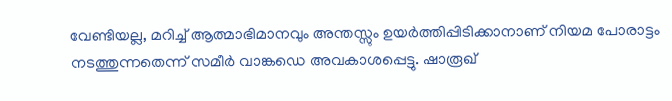വേണ്ടിയല്ല, മറിച്ച് ആത്മാഭിമാനവും അന്തസ്സും ഉയർത്തിപ്പിടിക്കാനാണ് നിയമ പോരാട്ടം നടത്തുന്നതെന്ന് സമീര്‍ വാങ്കഡെ അവകാശപ്പെട്ടു. ഷാരൂഖ്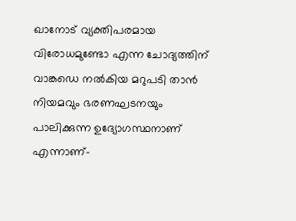ഖാനോട് വ്യക്തിപരമായ വിരോധമുണ്ടോ എന്ന ചോദ്യത്തിന് വാങ്കഡെ നൽകിയ മറുപടി താന്‍ നിയമവും ഭരണഘടനയും പാലിക്കുന്ന ഉദ്യോഗസ്ഥനാണ് എന്നാണ്-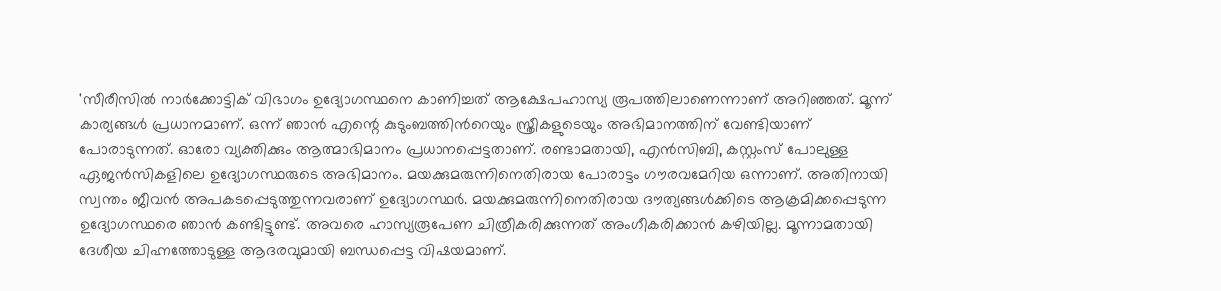'സീരീസില്‍ നാർക്കോട്ടിക് വിഭാഗം ഉദ്യോഗസ്ഥനെ കാണിച്ചത് ആക്ഷേപഹാസ്യ രൂപത്തിലാണെന്നാണ് അറിഞ്ഞത്. മൂന്ന് കാര്യങ്ങള്‍ പ്രധാനമാണ്. ഒന്ന് ഞാന്‍ എന്റെ കുടുംബത്തിന്‍റെയും സ്ത്രീകളുടെയും അഭിമാനത്തിന് വേണ്ടിയാണ് പോരാടുന്നത്. ഓരോ വ്യക്തിക്കും ആത്മാഭിമാനം പ്രധാനപ്പെട്ടതാണ്. രണ്ടാമതായി, എന്‍സിബി, കസ്റ്റംസ് പോലുള്ള ഏജന്‍സികളിലെ ഉദ്യോഗസ്ഥരുടെ അഭിമാനം. മയക്കുമരുന്നിനെതിരായ പോരാട്ടം ഗൗരവമേറിയ ഒന്നാണ്. അതിനായി സ്വന്തം ജീവൻ അപകടപ്പെടുത്തുന്നവരാണ് ഉദ്യോഗസ്ഥര്‍. മയക്കുമരുന്നിനെതിരായ ദൗത്യങ്ങള്‍ക്കിടെ ആക്രമിക്കപ്പെടുന്ന ഉദ്യോഗസ്ഥരെ ഞാന്‍ കണ്ടിട്ടുണ്ട്. അവരെ ഹാസ്യരൂപേണ ചിത്രീകരിക്കുന്നത് അംഗീകരിക്കാന്‍ കഴിയില്ല. മൂന്നാമതായി ദേശീയ ചിഹ്നത്തോടുള്ള ആദരവുമായി ബന്ധപ്പെട്ട വിഷയമാണ്.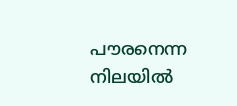പൗരനെന്ന നിലയില്‍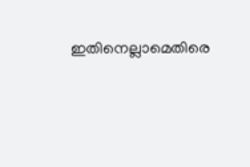ഇതിനെല്ലാമെതിരെ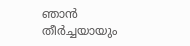ഞാന്‍ തീര്‍ച്ചയായും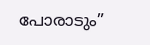പോരാടും”